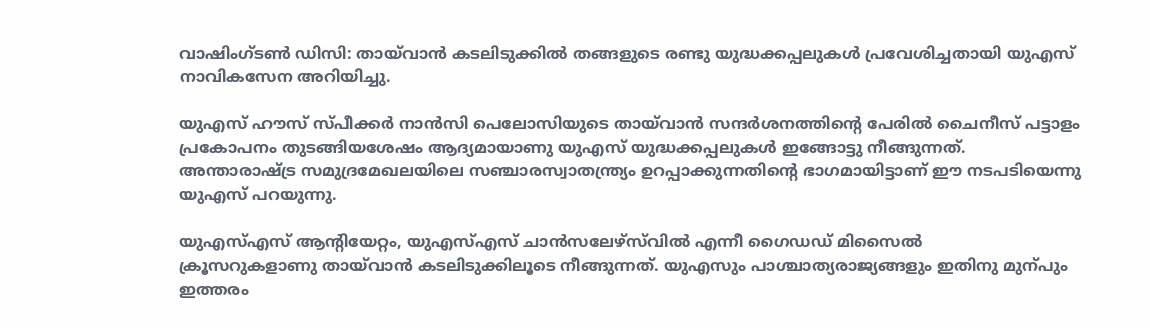വാഷിംഗ്ടൺ ഡിസി: തായ്‌വാൻ കടലിടുക്കിൽ തങ്ങളുടെ രണ്ടു യുദ്ധക്കപ്പലുകൾ പ്രവേശിച്ചതായി യുഎസ് നാവികസേന അറിയിച്ചു.

യുഎസ് ഹൗസ് സ്പീക്കർ നാൻസി പെലോസിയുടെ തായ്‌വാൻ സന്ദർശനത്തിന്‍റെ പേരിൽ ചൈനീസ് പട്ടാളം പ്രകോപനം തുടങ്ങിയശേഷം ആദ്യമായാണു യുഎസ് യുദ്ധക്കപ്പലുകൾ ഇങ്ങോട്ടു നീങ്ങുന്നത്. അന്താരാഷ്‌ട്ര സമുദ്രമേഖലയിലെ സഞ്ചാരസ്വാതന്ത്ര്യം ഉറപ്പാക്കുന്നതിന്‍റെ ഭാഗമായിട്ടാണ് ഈ നടപടിയെന്നു യുഎസ് പറയുന്നു.

യുഎസ്എസ് ആന്‍റിയേറ്റം, യുഎസ്എസ് ചാൻസലേഴ്സ്‌വിൽ എന്നീ ഗൈഡഡ് മിസൈൽ ക്രൂസറുകളാണു ‌തായ്‌വാൻ കടലിടുക്കിലൂടെ നീങ്ങുന്നത്. യുഎസും പാശ്ചാത്യരാജ്യങ്ങളും ഇതിനു മുന്പും ഇത്തരം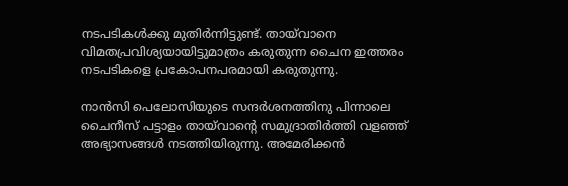നടപടികൾക്കു മുതിർന്നിട്ടുണ്ട്. തായ്‌വാനെ വിമതപ്രവിശ്യയായിട്ടുമാത്രം കരുതുന്ന ചൈന ഇത്തരം നടപടികളെ പ്രകോപനപരമായി കരുതുന്നു.

നാൻസി പെലോസിയുടെ സന്ദർശനത്തിനു പിന്നാലെ ചൈനീസ് പട്ടാളം തായ്‌വാന്‍റെ സമുദ്രാതിർത്തി വളഞ്ഞ് അഭ്യാസങ്ങൾ നടത്തിയിരുന്നു. അമേരിക്കൻ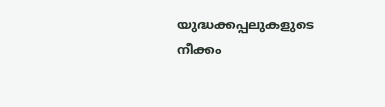യുദ്ധക്കപ്പലുകളുടെ നീക്കം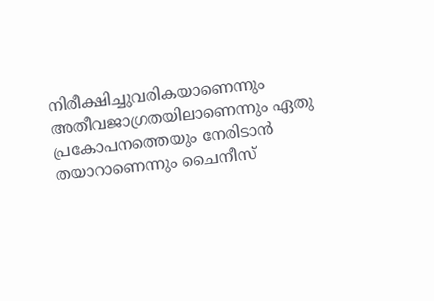നിരീക്ഷിച്ചുവരികയാണെന്നും അതീവജാഗ്രതയിലാണെന്നും ഏതു പ്രകോപനത്തെയും നേരിടാൻ തയാറാണെന്നും ചൈനീസ്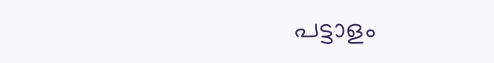പട്ടാളം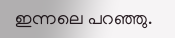ഇന്നലെ പറഞ്ഞു.